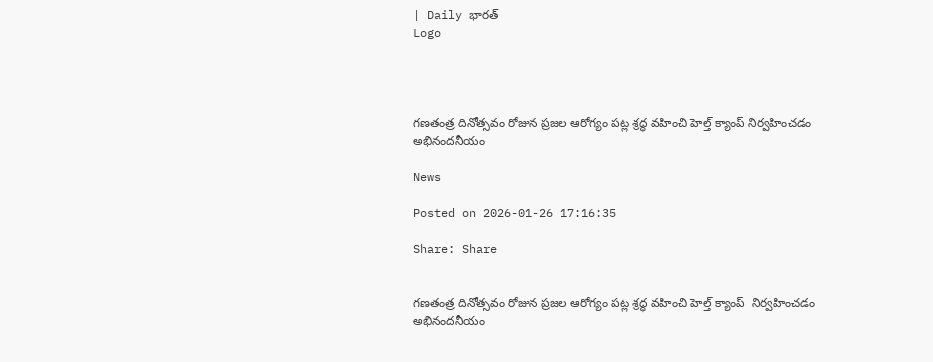| Daily భారత్
Logo




గణతంత్ర దినోత్సవం రోజున ప్రజల ఆరోగ్యం పట్ల శ్రద్ధ వహించి హెల్త్ క్యాంప్ నిర్వహించడం అభినందనీయం

News

Posted on 2026-01-26 17:16:35

Share: Share


గణతంత్ర దినోత్సవం రోజున ప్రజల ఆరోగ్యం పట్ల శ్రద్ధ వహించి హెల్త్ క్యాంప్  నిర్వహించడం అభినందనీయం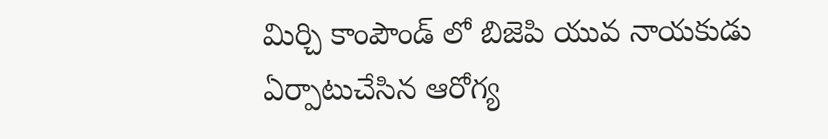మిర్చి కాంపౌండ్ లో బిజెపి యువ నాయకుడు  ఏర్పాటుచేసిన ఆరోగ్య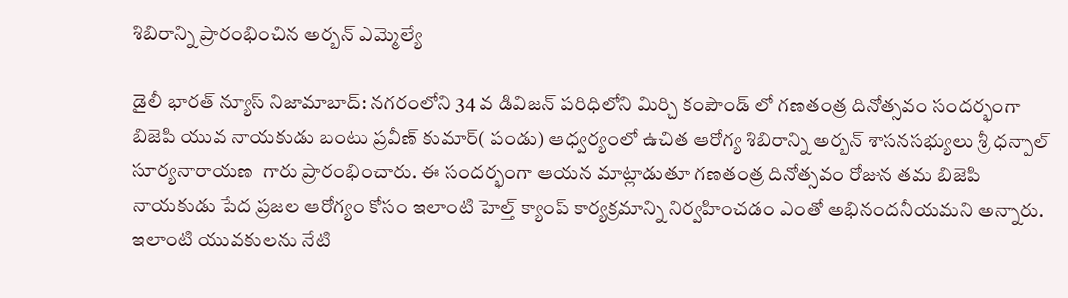శిబిరాన్ని ప్రారంభించిన అర్బన్ ఎమ్మెల్యే

డైలీ భారత్ న్యూస్ నిజామాబాద్: నగరంలోని 34 వ డివిజన్ పరిధిలోని మిర్చి కంపౌండ్ లో గణతంత్ర దినోత్సవం సందర్భంగా బిజెపి యువ నాయకుడు బంటు ప్రవీణ్ కుమార్( పండు) ఆధ్వర్యంలో ఉచిత ఆరోగ్య శిబిరాన్ని అర్బన్ శాసనసభ్యులు శ్రీ ధన్పాల్ సూర్యనారాయణ  గారు ప్రారంభించారు. ఈ సందర్భంగా ఆయన మాట్లాడుతూ గణతంత్ర దినోత్సవం రోజున తమ బిజెపి నాయకుడు పేద ప్రజల ఆరోగ్యం కోసం ఇలాంటి హెల్త్ క్యాంప్ కార్యక్రమాన్ని నిర్వహించడం ఎంతో అభినందనీయమని అన్నారు. ఇలాంటి యువకులను నేటి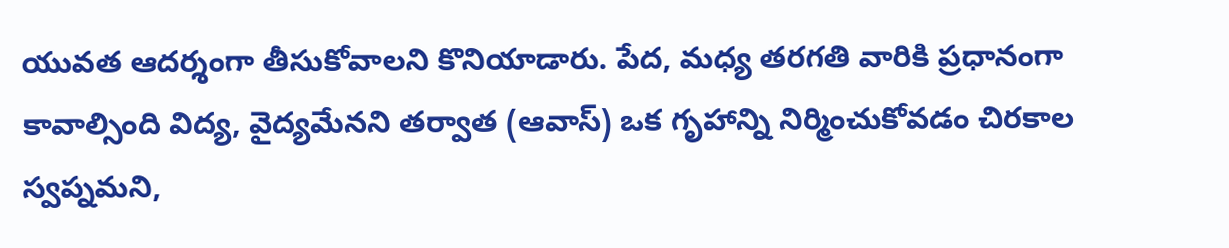యువత ఆదర్శంగా తీసుకోవాలని కొనియాడారు. పేద, మధ్య తరగతి వారికి ప్రధానంగా కావాల్సింది విద్య, వైద్యమేనని తర్వాత (ఆవాస్) ఒక గృహాన్ని నిర్మించుకోవడం చిరకాల స్వప్నమని,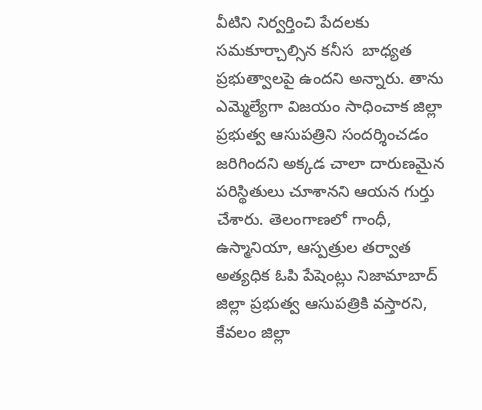వీటిని నిర్వర్తించి పేదలకు సమకూర్చాల్సిన కనీస  బాధ్యత ప్రభుత్వాలపై ఉందని అన్నారు. తాను ఎమ్మెల్యేగా విజయం సాధించాక జిల్లా ప్రభుత్వ ఆసుపత్రిని సందర్శించడం జరిగిందని అక్కడ చాలా దారుణమైన పరిస్థితులు చూశానని ఆయన గుర్తు చేశారు. తెలంగాణలో గాంధీ, ఉస్మానియా, ఆస్పత్రుల తర్వాత అత్యధిక ఓపి పేషెంట్లు నిజామాబాద్ జిల్లా ప్రభుత్వ ఆసుపత్రికి వస్తారని, కేవలం జిల్లా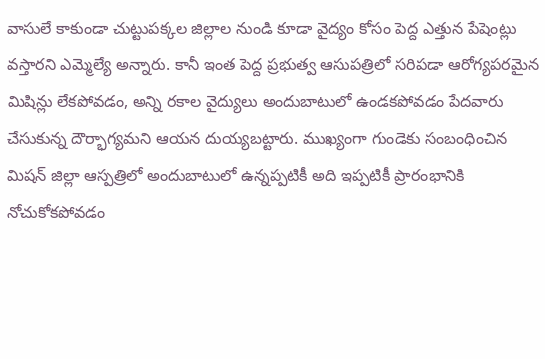వాసులే కాకుండా చుట్టుపక్కల జిల్లాల నుండి కూడా వైద్యం కోసం పెద్ద ఎత్తున పేషెంట్లు వస్తారని ఎమ్మెల్యే అన్నారు. కానీ ఇంత పెద్ద ప్రభుత్వ ఆసుపత్రిలో సరిపడా ఆరోగ్యపరమైన మిషిన్లు లేకపోవడం, అన్ని రకాల వైద్యులు అందుబాటులో ఉండకపోవడం పేదవారు చేసుకున్న దౌర్భాగ్యమని ఆయన దుయ్యబట్టారు. ముఖ్యంగా గుండెకు సంబంధించిన మిషన్ జిల్లా ఆస్పత్రిలో అందుబాటులో ఉన్నప్పటికీ అది ఇప్పటికీ ప్రారంభానికి నోచుకోకపోవడం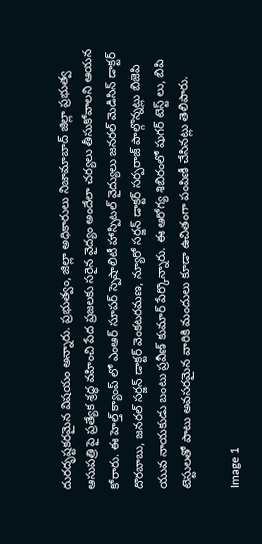దురదృష్టకరమైన విషయం అన్నారు. ప్రభుత్వం, జిల్లా అధికారులు నిజామాబాద్ జిల్లా ప్రభుత్వ ఆసుపత్రి పై ప్రత్యేక శ్రద్ధ వహించి పేద ప్రజలకు సరైన వైద్యం అందేలా చర్యలు తీసుకోవాలని ఆయన కోరారు. ఈ హెల్త్ క్యాంప్ లో ఎంఆర్ సూపర్ స్పెషాలిటీ హాస్పిటల్ వైద్యులు జనరల్ మెడిసిన్ డాక్టర్ దొరబాబు, జనరల్ సర్జన్ డాక్టర్ వెంకటరమణ, న్యూరో సర్జన్ డాక్టర్ సర్పరాజ్ పాల్గొన్నట్లు బిజెపి యువ నాయకుడు బంటు ప్రవీణ్ కుమార్ పేర్కొన్నారు. ఈ ఆరోగ్య శిబిరంలో షుగర్ టెస్ట్ లు, బిపి టెస్టులతో పాటు అవసరమైన వారికి మందులు కూడా ఉచితంగా పంపిణీ చేసినట్లు తెలిపారు.

Image 1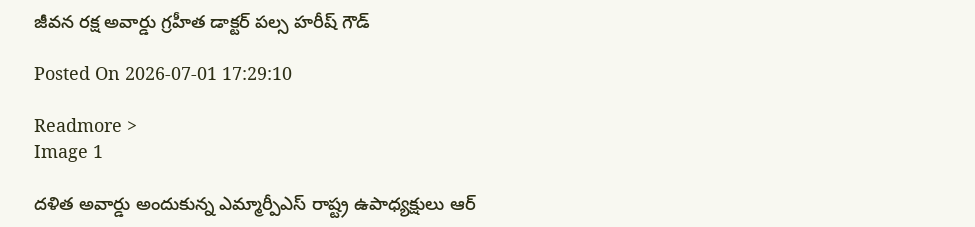జీవన రక్ష అవార్డు గ్రహీత డాక్టర్ పల్స హరీష్ గౌడ్

Posted On 2026-07-01 17:29:10

Readmore >
Image 1

దళిత అవార్డు అందుకున్న ఎమ్మార్పీఎస్ రాష్ట్ర ఉపాధ్యక్షులు ఆర్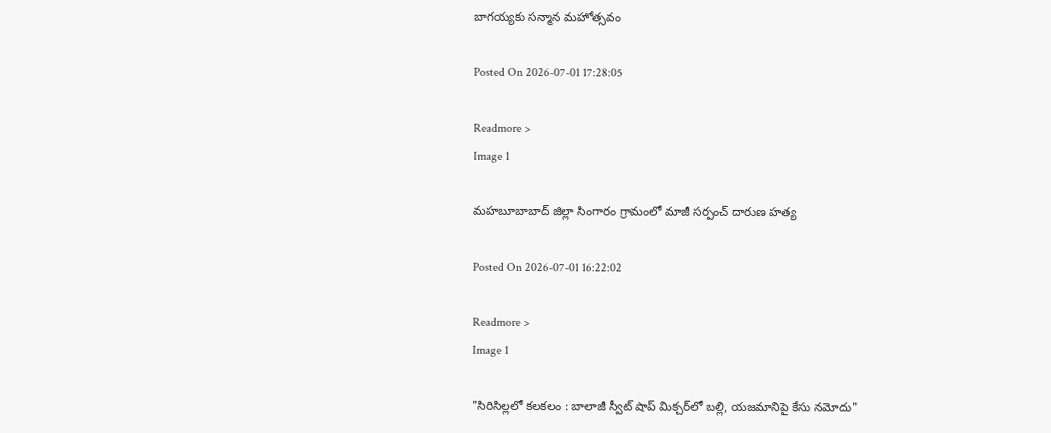బాగయ్యకు సన్మాన మహోత్సవం

Posted On 2026-07-01 17:28:05

Readmore >
Image 1

మహబూబాబాద్ జిల్లా సింగారం గ్రామంలో మాజీ సర్పంచ్ దారుణ హత్య

Posted On 2026-07-01 16:22:02

Readmore >
Image 1

"సిరిసిల్లలో కలకలం : బాలాజీ స్వీట్ షాప్ మిక్చర్‌లో బల్లి, యజమానిపై కేసు నమోదు"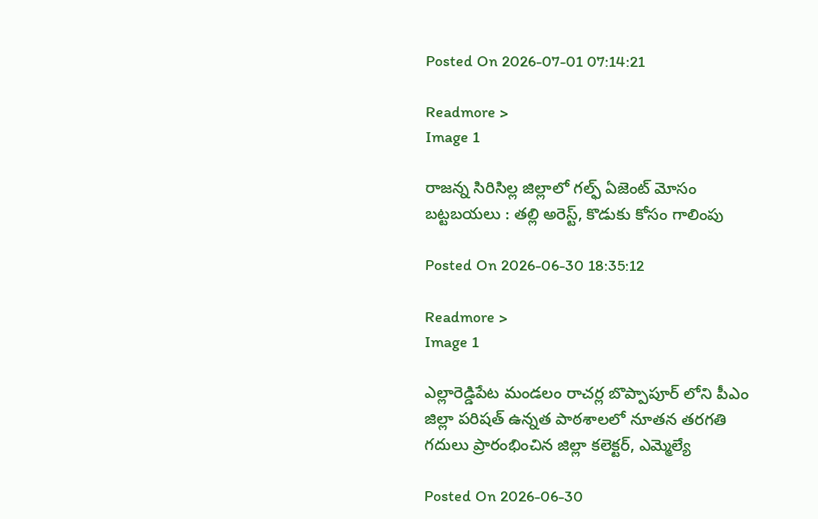Posted On 2026-07-01 07:14:21

Readmore >
Image 1

రాజన్న సిరిసిల్ల జిల్లాలో గల్ఫ్ ఏజెంట్ మోసం బట్టబయలు : తల్లి అరెస్ట్, కొడుకు కోసం గాలింపు

Posted On 2026-06-30 18:35:12

Readmore >
Image 1

ఎల్లారెడ్డిపేట మండలం రాచర్ల బొప్పాపూర్ లోని పీఎం జిల్లా పరిషత్ ఉన్నత పాఠశాలలో నూతన తరగతి గదులు ప్రారంభించిన జిల్లా కలెక్టర్, ఎమ్మెల్యే

Posted On 2026-06-30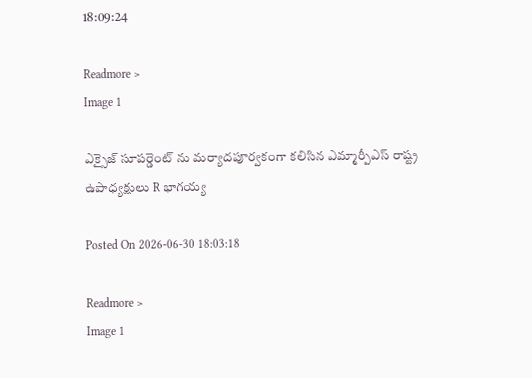18:09:24

Readmore >
Image 1

ఎక్సైజ్ సూపర్డెంట్ ను మర్యాదపూర్వకంగా కలిసిన ఎమ్మార్పీఎస్ రాష్ట్ర ఉపాధ్యక్షులు R భాగయ్య

Posted On 2026-06-30 18:03:18

Readmore >
Image 1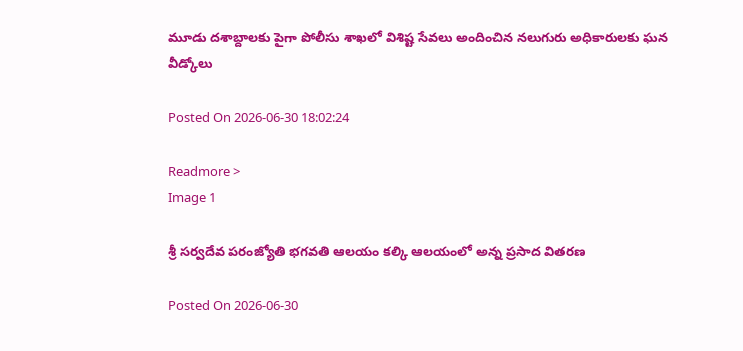మూడు దశాబ్దాలకు పైగా పోలీసు శాఖలో విశిష్ట సేవలు అందించిన నలుగురు అధికారులకు ఘన వీడ్కోలు

Posted On 2026-06-30 18:02:24

Readmore >
Image 1

శ్రీ సర్వదేవ పరంజ్యోతి భగవతి ఆలయం కల్కి ఆలయంలో అన్న ప్రసాద వితరణ

Posted On 2026-06-30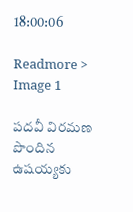18:00:06

Readmore >
Image 1

పదవీ విరమణ పొందిన ఉషయ్యకు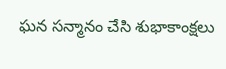ఘన సన్మానం చేసి శుభాకాంక్షలు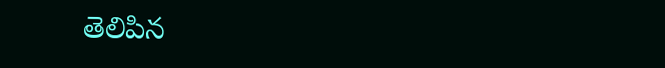తెలిపిన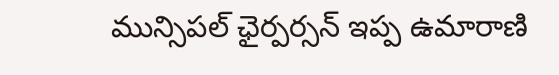మున్సిపల్ ఛైర్పర్సన్ ఇప్ప ఉమారాణి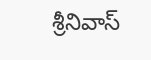శ్రీనివాస్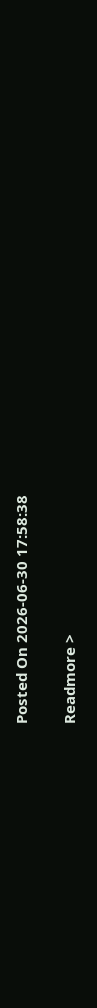Posted On 2026-06-30 17:58:38

Readmore >